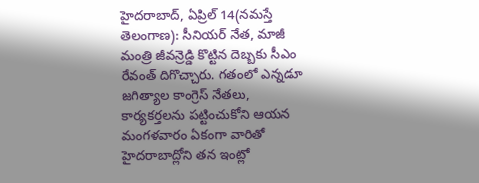హైదరాబాద్, ఏప్రిల్ 14(నమస్తే తెలంగాణ): సీనియర్ నేత, మాజీ మంత్రి జీవన్రెడ్డి కొట్టిన దెబ్బకు సీఎం రేవంత్ దిగొచ్చారు. గతంలో ఎన్నడూ జగిత్యాల కాంగ్రెస్ నేతలు, కార్యకర్తలను పట్టించుకోని ఆయన మంగళవారం ఏకంగా వారితో హైదరాబాద్లోని తన ఇంట్లో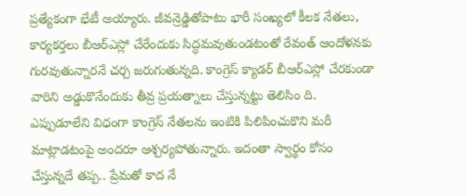ప్రత్యేకంగా భేటీ అయ్యారు. జీవన్రెడ్డితోపాటు భారీ సంఖ్యలో కీలక నేతలు, కార్యకర్తలు బీఆర్ఎస్లో చేరేందుకు సిద్ధమవుతుండటంతో రేవంత్ ఆందోళనకు గురవుతున్నారనే చర్చ జరుగుతున్నది. కాంగ్రెస్ క్యాడర్ బీఆర్ఎస్లో చేరకుండా వారిని అడ్డుకొనేందుకు తీవ్ర ప్రయత్నాలు చేస్తున్నట్టు తెలిసిం ది. ఎప్పుడూలేని విధంగా కాంగ్రెస్ నేతలను ఇంటికి పిలిపించుకొని మరీ మాట్లాడటంపై అందరూ ఆశ్చర్యపోతున్నారు. ఇదంతా స్వార్థం కోసం చేస్తున్నదే తప్ప.. ప్రేమతో కాద నే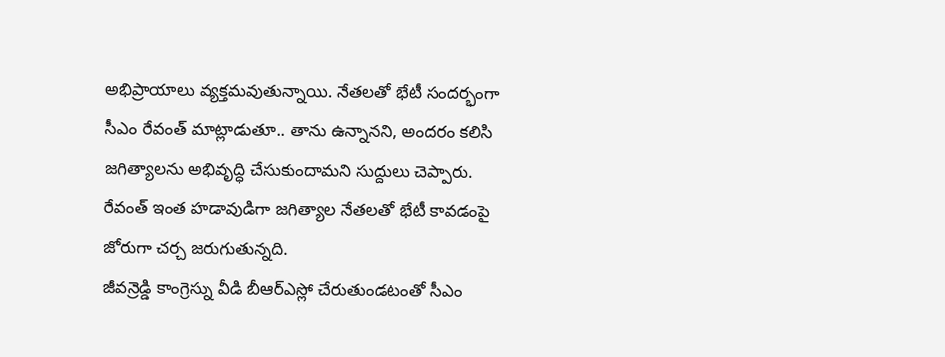అభిప్రాయాలు వ్యక్తమవుతున్నాయి. నేతలతో భేటీ సందర్భంగా సీఎం రేవంత్ మాట్లాడుతూ.. తాను ఉన్నానని, అందరం కలిసి జగిత్యాలను అభివృద్ధి చేసుకుందామని సుద్దులు చెప్పారు. రేవంత్ ఇంత హడావుడిగా జగిత్యాల నేతలతో భేటీ కావడంపై జోరుగా చర్చ జరుగుతున్నది.
జీవన్రెడ్డి కాంగ్రెస్ను వీడి బీఆర్ఎస్లో చేరుతుండటంతో సీఎం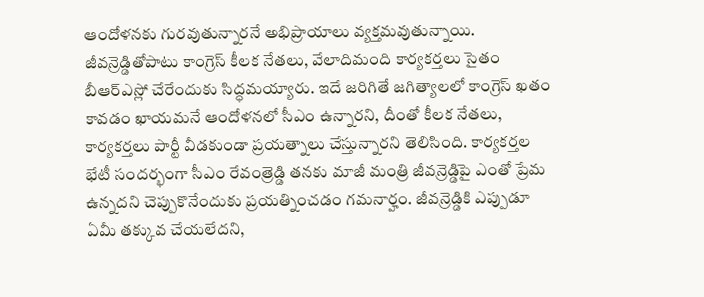ఆందోళనకు గురవుతున్నారనే అభిప్రాయాలు వ్యక్తమవుతున్నాయి. జీవన్రెడ్డితోపాటు కాంగ్రెస్ కీలక నేతలు, వేలాదిమంది కార్యకర్తలు సైతం బీఆర్ఎస్లో చేరేందుకు సిద్ధమయ్యారు. ఇదే జరిగితే జగిత్యాలలో కాంగ్రెస్ ఖతం కావడం ఖాయమనే ఆందోళనలో సీఎం ఉన్నారని, దీంతో కీలక నేతలు, కార్యకర్తలు పార్టీ వీడకుండా ప్రయత్నాలు చేస్తున్నారని తెలిసింది. కార్యకర్తల భేటీ సందర్భంగా సీఎం రేవంత్రెడ్డి తనకు మాజీ మంత్రి జీవన్రెడ్డిపై ఎంతో ప్రేమ ఉన్నదని చెప్పుకొనేందుకు ప్రయత్నించడం గమనార్హం. జీవన్రెడ్డికి ఎప్పుడూ ఏమీ తక్కువ చేయలేదని,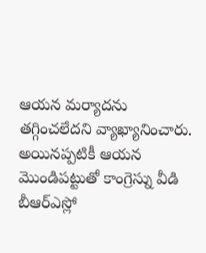ఆయన మర్యాదను తగ్గించలేదని వ్యాఖ్యానించారు. అయినప్పటికీ ఆయన మొండిపట్టుతో కాంగ్రెస్ను వీడి బీఆర్ఎస్లో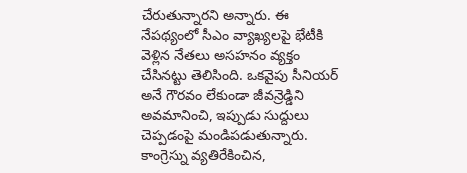చేరుతున్నారని అన్నారు. ఈ నేపథ్యంలో సీఎం వ్యాఖ్యలపై భేటీకి వెళ్లిన నేతలు అసహనం వ్యక్తం చేసినట్టు తెలిసింది. ఒకవైపు సీనియర్ అనే గౌరవం లేకుండా జీవన్రెడ్డిని అవమానించి, ఇప్పుడు సుద్దులు చెప్పడంపై మండిపడుతున్నారు. కాంగ్రెస్ను వ్యతిరేకించిన,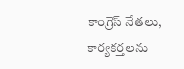కాంగ్రెస్ నేతలు, కార్యకర్తలను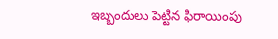ఇబ్బందులు పెట్టిన ఫిరాయింపు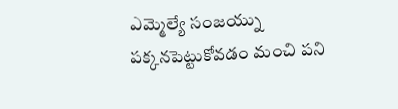ఎమ్మెల్యే సంజయ్ను పక్కనపెట్టుకోవడం మంచి పని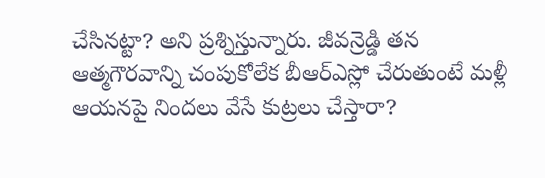చేసినట్టా? అని ప్రశ్నిస్తున్నారు. జీవన్రెడ్డి తన ఆత్మగౌరవాన్ని చంపుకోలేక బీఆర్ఎస్లో చేరుతుంటే మళ్లీ ఆయనపై నిందలు వేసే కుట్రలు చేస్తారా?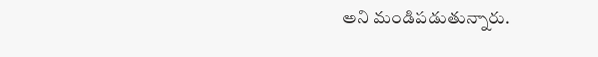అని మండిపడుతున్నారు.